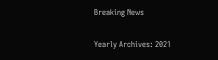Breaking News

Yearly Archives: 2021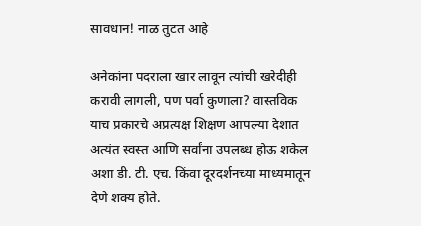सावधान! नाळ तुटत आहे

अनेकांना पदराला खार लावून त्यांची खरेदीही करावी लागली, पण पर्वा कुणाला? वास्तविक याच प्रकारचे अप्रत्यक्ष शिक्षण आपल्या देशात अत्यंत स्वस्त आणि सर्वांना उपलब्ध होऊ शकेल अशा डी. टी. एच. किंवा दूरदर्शनच्या माध्यमातून देणे शक्य होते.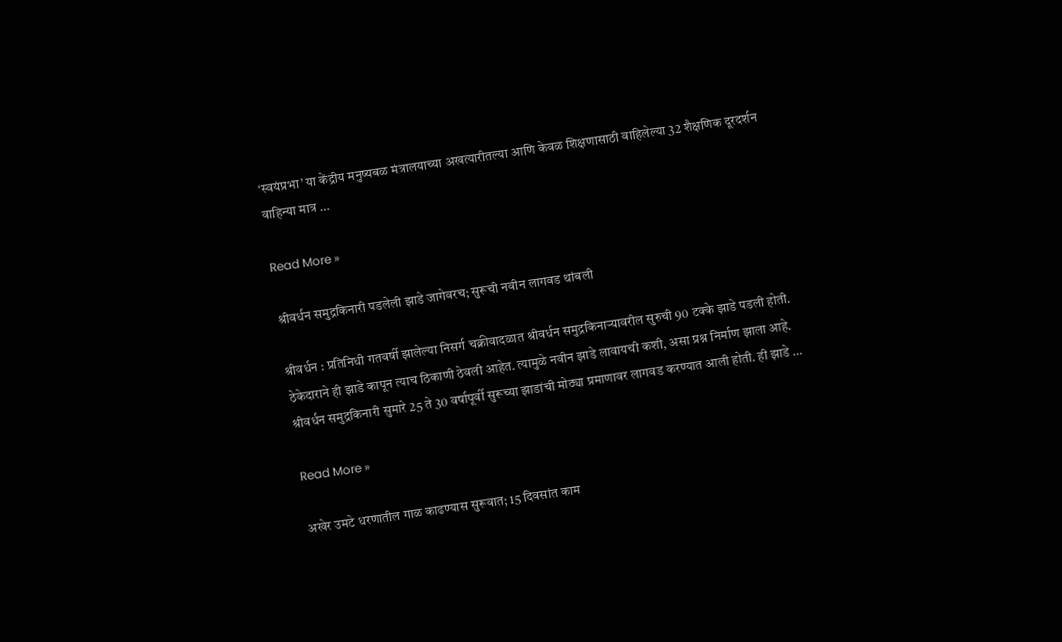‘स्वयंप्रभा’ या केंद्रीय मनुष्यबळ मंत्रालयाच्या अखत्यारीतल्या आणि केवळ शिक्षणासाठी वाहिलेल्या 32 शैक्षणिक दूरदर्शन वाहिन्या मात्र …

Read More »

श्रीवर्धन समुद्रकिनारी पडलेली झाडे जागेवरच; सुरूची नवीन लागवड थांबली

श्रीवर्धन : प्रतिनिधी गतवर्षी झालेल्या निसर्ग चक्रीवादळात श्रीवर्धन समुद्रकिनार्‍यावरील सुरुची 90 टक्के झाडे पडली होती. ठेकेदाराने ही झाडे कापून त्याच ठिकाणी ठेवली आहेत. त्यामुळे नवीन झाडे लावायची कशी, असा प्रश्न निर्माण झाला आहे. श्रीवर्धन समुद्रकिनारी सुमारे 25 ते 30 वर्षापूर्वी सुरूच्या झाडांची मोठ्या प्रमाणावर लागवड करण्यात आली होती. ही झाडे …

Read More »

अखेर उमटे धरणातील गाळ काढण्यास सुरूवात; 15 दिवसांत काम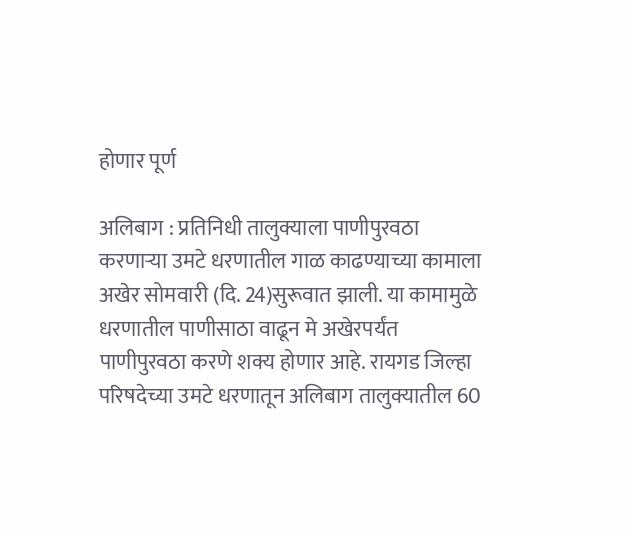होणार पूर्ण

अलिबाग : प्रतिनिधी तालुक्याला पाणीपुरवठा करणार्‍या उमटे धरणातील गाळ काढण्याच्या कामाला अखेर सोमवारी (दि. 24)सुरूवात झाली. या कामामुळे धरणातील पाणीसाठा वाढून मे अखेरपर्यंत पाणीपुरवठा करणे शक्य होणार आहे. रायगड जिल्हा परिषदेच्या उमटे धरणातून अलिबाग तालुक्यातील 60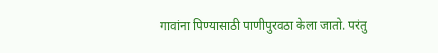गावांना पिण्यासाठी पाणीपुरवठा केला जातो. परंतु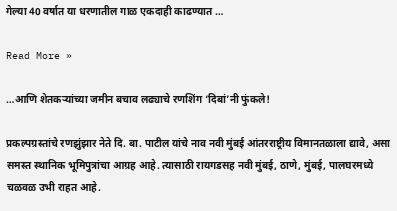गेल्या 40 वर्षात या धरणातील गाळ एकदाही काढण्यात …

Read More »

…आणि शेतकर्‍यांच्या जमीन बचाव लढ्याचे रणशिंग ‘दिबां’नी फुंकले!

प्रकल्पग्रस्तांचे रणझुंझार नेते दि. बा. पाटील यांचे नाव नवी मुंबई आंतरराष्ट्रीय विमानतळाला द्यावे, असा समस्त स्थानिक भूमिपुत्रांचा आग्रह आहे. त्यासाठी रायगडसह नवी मुंबई, ठाणे, मुंबई, पालघरमध्ये चळवळ उभी राहत आहे.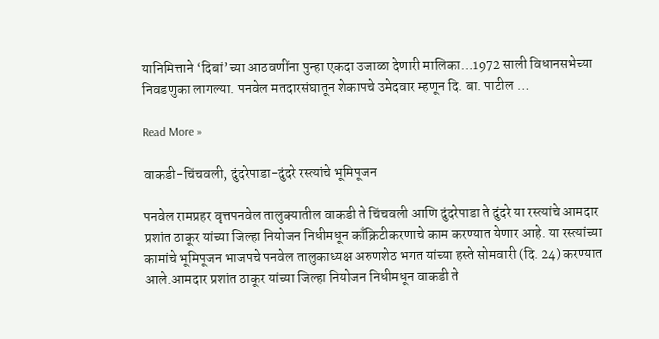यानिमित्ताने ‘दिबां’च्या आठवणींना पुन्हा एकदा उजाळा देणारी मालिका…1972 साली विधानसभेच्या निवडणुका लागल्या. पनवेल मतदारसंघातून शेकापचे उमेदवार म्हणून दि. बा. पाटील …

Read More »

वाकडी-चिंचवली, दुंदरेपाडा-दुंदरे रस्त्यांचे भूमिपूजन

पनवेल रामप्रहर वृत्तपनवेल तालुक्यातील वाकडी ते चिंचवली आणि दुंदरेपाडा ते दुंदरे या रस्त्यांचे आमदार प्रशांत ठाकूर यांच्या जिल्हा नियोजन निधीमधून काँक्रिटीकरणाचे काम करण्यात येणार आहे. या रस्त्यांच्या कामांचे भूमिपूजन भाजपचे पनवेल तालुकाध्यक्ष अरुणशेठ भगत यांच्या हस्ते सोमवारी (दि. 24) करण्यात आले.आमदार प्रशांत ठाकूर यांच्या जिल्हा नियोजन निधीमधून वाकडी ते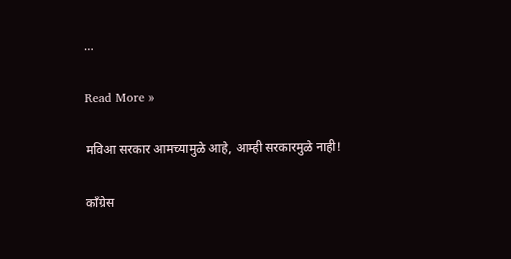…

Read More »

मविआ सरकार आमच्यामुळे आहे, आम्ही सरकारमुळे नाही!

काँग्रेस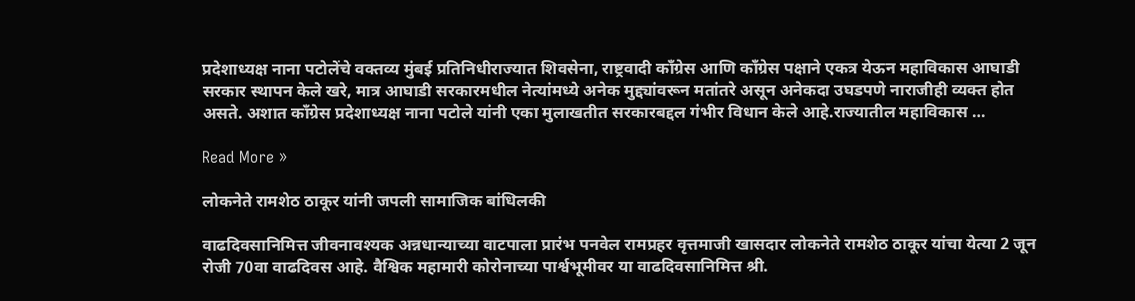प्रदेशाध्यक्ष नाना पटोलेंचे वक्तव्य मुंबई प्रतिनिधीराज्यात शिवसेना, राष्ट्रवादी काँग्रेस आणि काँग्रेस पक्षाने एकत्र येऊन महाविकास आघाडी सरकार स्थापन केले खरे, मात्र आघाडी सरकारमधील नेत्यांमध्ये अनेक मुद्द्यांवरून मतांतरे असून अनेकदा उघडपणे नाराजीही व्यक्त होत असते. अशात काँग्रेस प्रदेशाध्यक्ष नाना पटोले यांनी एका मुलाखतीत सरकारबद्दल गंभीर विधान केले आहे.राज्यातील महाविकास …

Read More »

लोकनेते रामशेठ ठाकूर यांनी जपली सामाजिक बांधिलकी

वाढदिवसानिमित्त जीवनावश्यक अन्नधान्याच्या वाटपाला प्रारंभ पनवेल रामप्रहर वृत्तमाजी खासदार लोकनेते रामशेठ ठाकूर यांचा येत्या 2 जून रोजी 70वा वाढदिवस आहे. वैश्विक महामारी कोरोनाच्या पार्श्वभूमीवर या वाढदिवसानिमित्त श्री.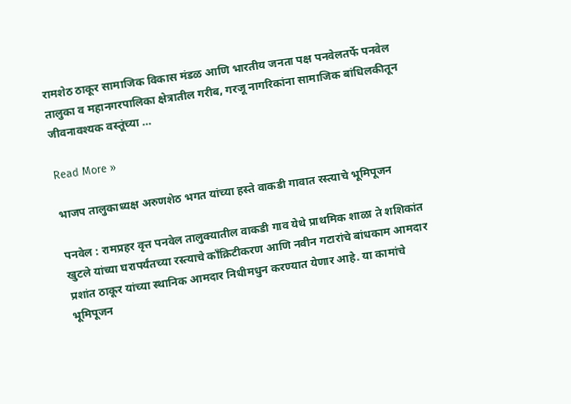रामशेठ ठाकूर सामाजिक विकास मंडळ आणि भारतीय जनता पक्ष पनवेलतर्फे पनवेल तालुका व महानगरपालिका क्षेत्रातील गरीब, गरजू नागरिकांना सामाजिक बांधिलकीतून जीवनावश्यक वस्तूंच्या …

Read More »

भाजप तालुकाध्यक्ष अरुणशेठ भगत यांच्या हस्ते वाकडी गावात रस्त्याचे भूमिपूजन

पनवेल : रामप्रहर वृत्त पनवेल तालुक्यातील वाकडी गाव येथे प्राथमिक शाळा ते शशिकांत खुटले यांच्या घरापर्यंतच्या रस्त्याचे काँक्रिटीकरण आणि नवीन गटारांचे बांधकाम आमदार प्रशांत ठाकूर यांच्या स्थानिक आमदार निधीमधुन करण्यात येणार आहे. या कामांचे भूमिपूजन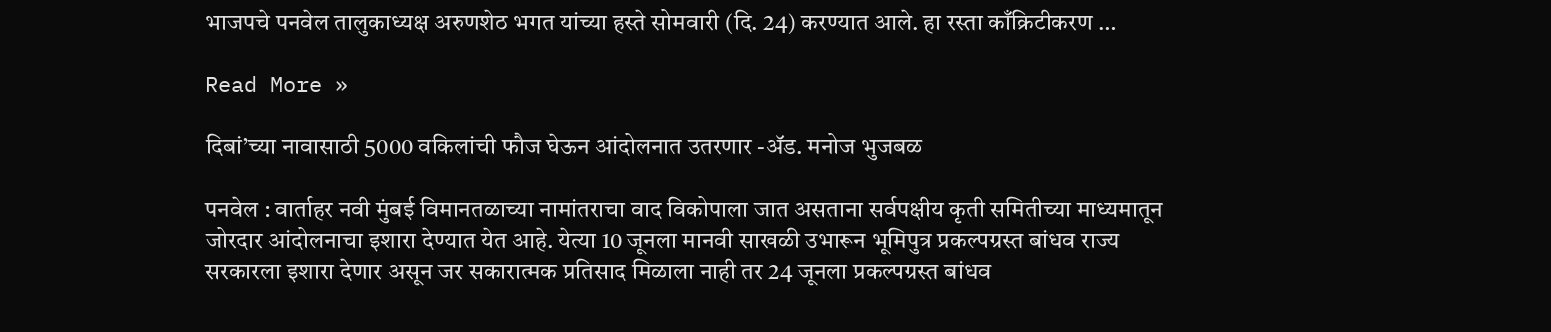भाजपचे पनवेल तालुकाध्यक्ष अरुणशेठ भगत यांच्या हस्ते सोमवारी (दि. 24) करण्यात आले. हा रस्ता काँक्रिटीकरण …

Read More »

दिबां’च्या नावासाठी 5000 वकिलांची फौज घेऊन आंदोलनात उतरणार -ॲड. मनोज भुजबळ

पनवेल : वार्ताहर नवी मुंबई विमानतळाच्या नामांतराचा वाद विकोपाला जात असताना सर्वपक्षीय कृती समितीच्या माध्यमातून जोरदार आंदोलनाचा इशारा देण्यात येत आहे. येत्या 10 जूनला मानवी साखळी उभारून भूमिपुत्र प्रकल्पग्रस्त बांधव राज्य सरकारला इशारा देणार असून जर सकारात्मक प्रतिसाद मिळाला नाही तर 24 जूनला प्रकल्पग्रस्त बांधव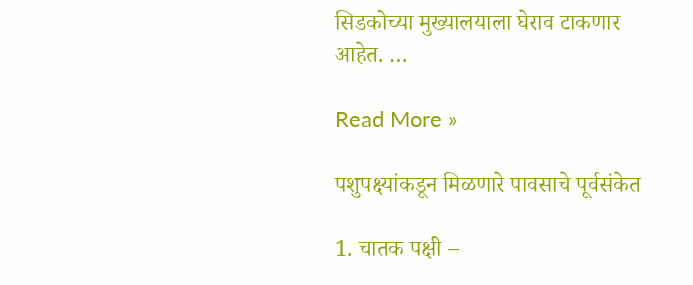सिडकोच्या मुख्यालयाला घेराव टाकणार आहेत. …

Read More »

पशुपक्ष्यांकडून मिळणारे पावसाचे पूर्वसंकेत

1. चातक पक्षी –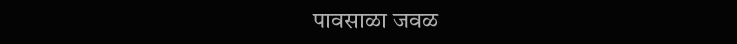पावसाळा जवळ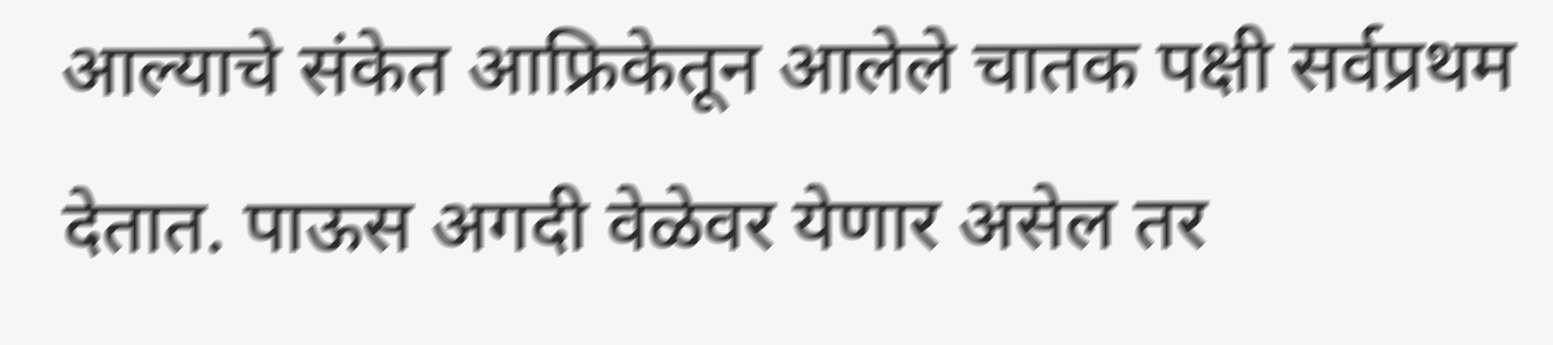आल्याचे संकेत आफ्रिकेतून आलेले चातक पक्षी सर्वप्रथम देतात. पाऊस अगदी वेळेवर येणार असेल तर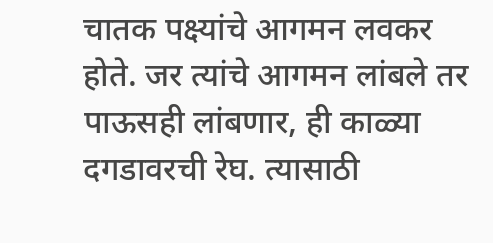चातक पक्ष्यांचे आगमन लवकर होते. जर त्यांचे आगमन लांबले तर पाऊसही लांबणार, ही काळ्या दगडावरची रेघ. त्यासाठी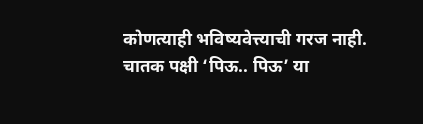कोणत्याही भविष्यवेत्त्याची गरज नाही. चातक पक्षी ‘पिऊ.. पिऊ’ या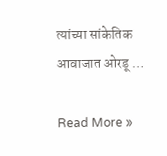त्यांच्या सांकेतिक आवाजात ओरडू …

Read More »